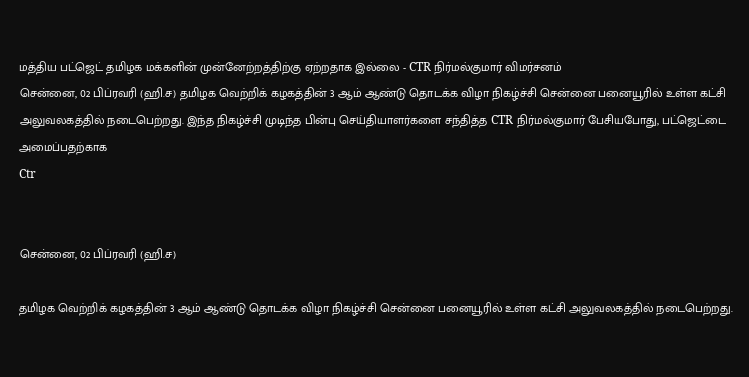மத்திய பட்ஜெட் தமிழக மக்களின் முன்னேற்றத்திற்கு ஏற்றதாக இல்லை - CTR நிர்மல்குமார் விமர்சனம்
சென்னை, 02 பிப்ரவரி (ஹி.ச) தமிழக வெற்றிக் கழகத்தின் 3 ஆம் ஆண்டு தொடக்க விழா நிகழ்ச்சி சென்னை பனையூரில் உள்ள கட்சி அலுவலகத்தில் நடைபெற்றது. இந்த நிகழ்ச்சி முடிந்த பின்பு செய்தியாளர்களை சந்தித்த CTR நிர்மல்குமார் பேசியபோது, பட்ஜெட்டை அமைப்பதற்காக
Ctr


சென்னை, 02 பிப்ரவரி (ஹி.ச)

தமிழக வெற்றிக் கழகத்தின் 3 ஆம் ஆண்டு தொடக்க விழா நிகழ்ச்சி சென்னை பனையூரில் உள்ள கட்சி அலுவலகத்தில் நடைபெற்றது.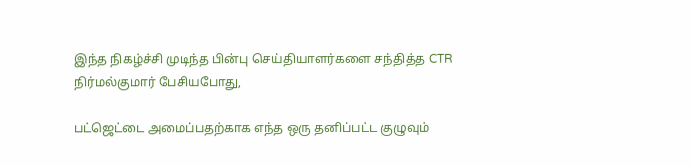இந்த நிகழ்ச்சி முடிந்த பின்பு செய்தியாளர்களை சந்தித்த CTR நிர்மல்குமார் பேசியபோது,

பட்ஜெட்டை அமைப்பதற்காக எந்த ஒரு தனிப்பட்ட குழுவும்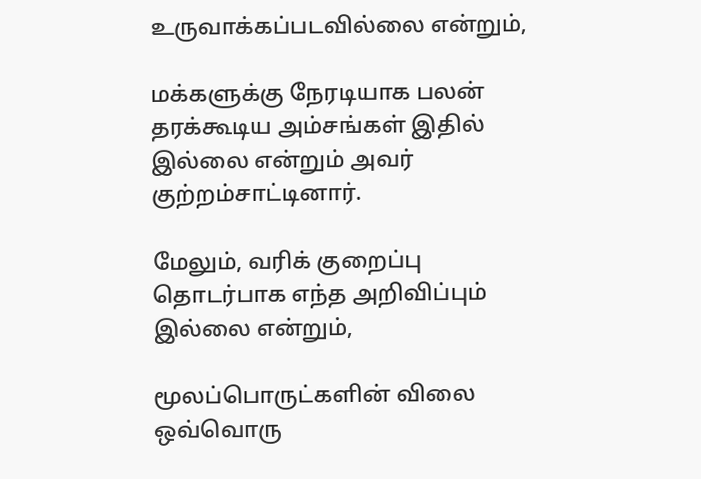உருவாக்கப்படவில்லை என்றும்,

மக்களுக்கு நேரடியாக பலன் தரக்கூடிய அம்சங்கள் இதில் இல்லை என்றும் அவர் குற்றம்சாட்டினார்.

மேலும், வரிக் குறைப்பு தொடர்பாக எந்த அறிவிப்பும் இல்லை என்றும்,

மூலப்பொருட்களின் விலை ஒவ்வொரு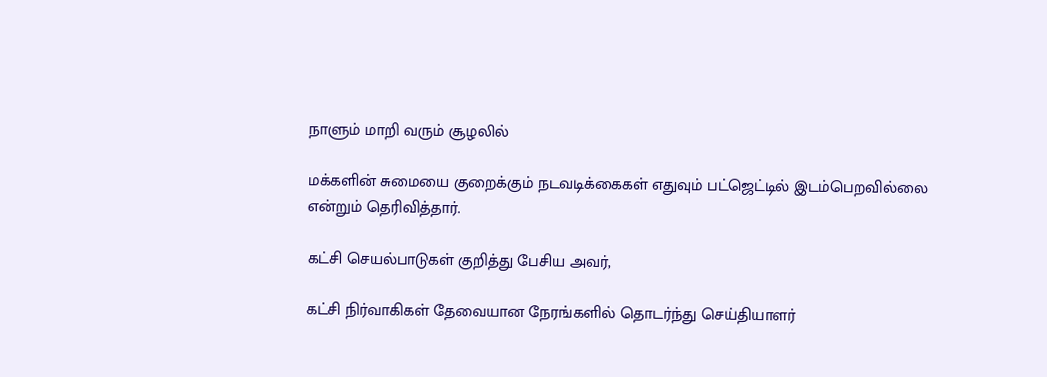நாளும் மாறி வரும் சூழலில்

மக்களின் சுமையை குறைக்கும் நடவடிக்கைகள் எதுவும் பட்ஜெட்டில் இடம்பெறவில்லை என்றும் தெரிவித்தார்.

கட்சி செயல்பாடுகள் குறித்து பேசிய அவர்,

கட்சி நிர்வாகிகள் தேவையான நேரங்களில் தொடர்ந்து செய்தியாளர்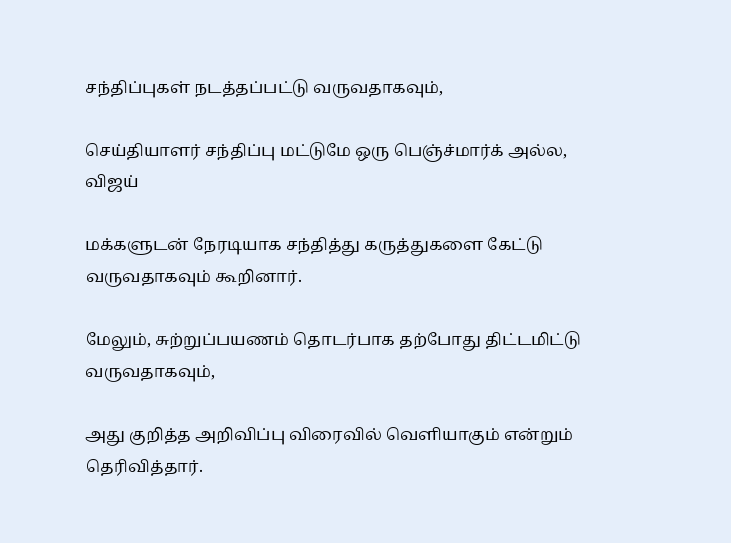சந்திப்புகள் நடத்தப்பட்டு வருவதாகவும்,

செய்தியாளர் சந்திப்பு மட்டுமே ஒரு பெஞ்ச்மார்க் அல்ல, விஜய்

மக்களுடன் நேரடியாக சந்தித்து கருத்துகளை கேட்டு வருவதாகவும் கூறினார்.

மேலும், சுற்றுப்பயணம் தொடர்பாக தற்போது திட்டமிட்டு வருவதாகவும்,

அது குறித்த அறிவிப்பு விரைவில் வெளியாகும் என்றும் தெரிவித்தார்.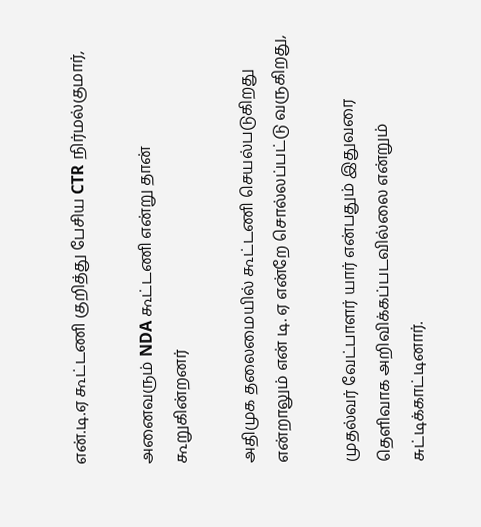என்.டி.ஏ கூட்டணி குறித்து பேசிய CTR நிர்மல்குமார்,

அனைவரும் NDA கூட்டணி என்று தான் கூறுகின்றனர்

அதிமுக தலைமையில் கூட்டணி செயல்படுகிறது என்றாலும் என் டி. ஏ என்றே சொல்லப்பட்டு வருகிறது,

முதல்வர் வேட்பாளர் யார் என்பதும் இதுவரை தெளிவாக அறிவிக்கப்படவில்லை என்றும் சுட்டிக்காட்டினார்.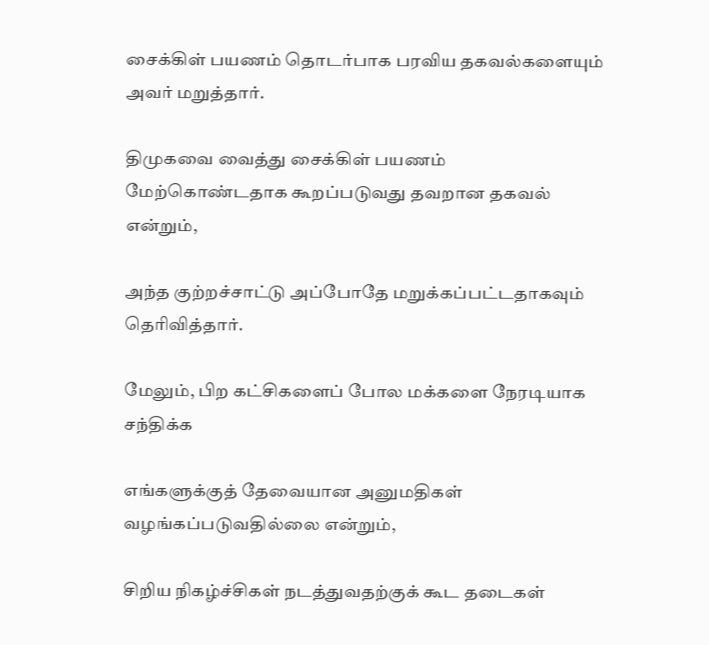சைக்கிள் பயணம் தொடர்பாக பரவிய தகவல்களையும் அவர் மறுத்தார்.

திமுகவை வைத்து சைக்கிள் பயணம் மேற்கொண்டதாக கூறப்படுவது தவறான தகவல் என்றும்,

அந்த குற்றச்சாட்டு அப்போதே மறுக்கப்பட்டதாகவும் தெரிவித்தார்.

மேலும், பிற கட்சிகளைப் போல மக்களை நேரடியாக சந்திக்க

எங்களுக்குத் தேவையான அனுமதிகள் வழங்கப்படுவதில்லை என்றும்,

சிறிய நிகழ்ச்சிகள் நடத்துவதற்குக் கூட தடைகள்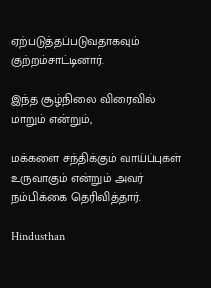ஏற்படுத்தப்படுவதாகவும் குற்றம்சாட்டினார்.

இந்த சூழ்நிலை விரைவில் மாறும் என்றும்,

மக்களை சந்திக்கும் வாய்ப்புகள் உருவாகும் என்றும் அவர் நம்பிக்கை தெரிவித்தார்.

Hindusthan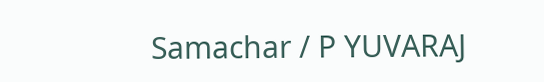Samachar / P YUVARAJ